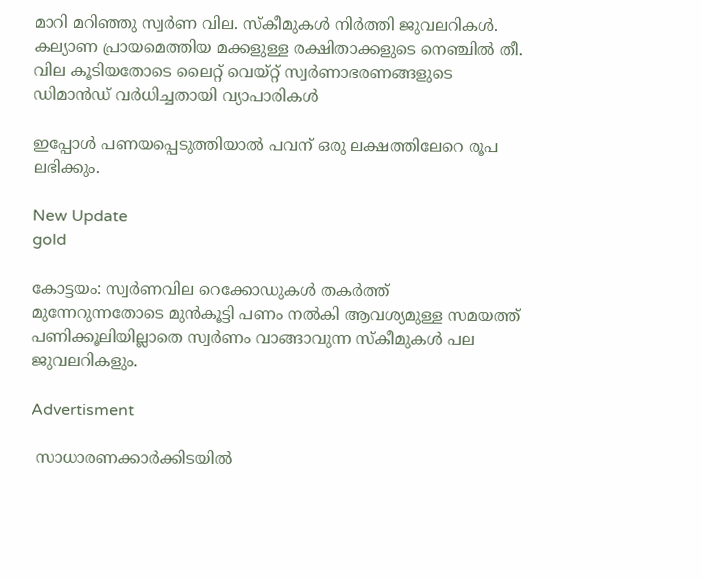മാറി മറിഞ്ഞു സ്വര്‍ണ വില. സ്‌കീമുകള്‍ നിര്‍ത്തി ജുവലറികള്‍. കല്യാണ പ്രായമെത്തിയ മക്കളുള്ള രക്ഷിതാക്കളുടെ നെഞ്ചില്‍ തീ. വില കൂടിയതോടെ ലൈറ്റ് വെയ്റ്റ് സ്വര്‍ണാഭരണങ്ങളുടെ ഡിമാന്‍ഡ് വര്‍ധിച്ചതായി വ്യാപാരികള്‍

ഇപ്പോള്‍ പണയപ്പെടുത്തിയാല്‍ പവന് ഒരു ലക്ഷത്തിലേറെ രൂപ ലഭിക്കും.

New Update
gold

കോട്ടയം: സ്വര്‍ണവില റെക്കോഡുകള്‍ തകര്‍ത്ത് മുന്നേറുന്നതോടെ മുന്‍കൂട്ടി പണം നല്‍കി ആവശ്യമുള്ള സമയത്ത് പണിക്കൂലിയില്ലാതെ സ്വര്‍ണം വാങ്ങാവുന്ന സ്‌കീമുകള്‍ പല ജുവലറികളും.

Advertisment

 സാധാരണക്കാര്‍ക്കിടയില്‍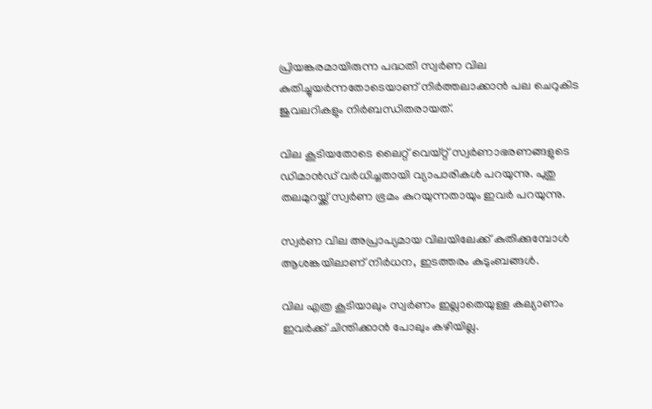പ്രിയങ്കരമായിരുന്ന പദ്ധതി സ്വര്‍ണ വില കുതിച്ചുയര്‍ന്നതോടെയാണ് നിര്‍ത്തലാക്കാന്‍ പല ചെറുകിട ജുവലറികളും നിര്‍ബന്ധിതരായത്.

വില കൂടിയതോടെ ലൈറ്റ് വെയ്റ്റ് സ്വര്‍ണാഭരണങ്ങളുടെ ഡിമാന്‍ഡ് വര്‍ധിച്ചതായി വ്യാപാരികള്‍ പറയുന്നു. പുതു തലമുറയ്ക്ക് സ്വര്‍ണ ഭ്രമം കുറയുന്നതായും ഇവര്‍ പറയുന്നു.

സ്വര്‍ണ വില അപ്രാപ്യമായ വിലയിലേക്ക് കുതിക്കുമ്പോള്‍ ആശങ്കയിലാണ് നിര്‍ധന, ഇടത്തരം കുടുംബങ്ങള്‍.

വില എത്ര കൂടിയാലും സ്വര്‍ണം ഇല്ലാതെയുള്ള കല്യാണം ഇവര്‍ക്ക് ചിന്തിക്കാന്‍ പോലും കഴിയില്ല.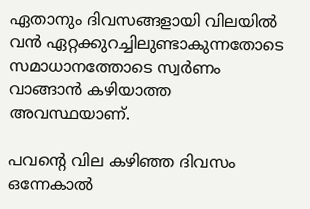ഏതാനും ദിവസങ്ങളായി വിലയില്‍ വന്‍ ഏറ്റക്കുറച്ചിലുണ്ടാകുന്നതോടെ സമാധാനത്തോടെ സ്വര്‍ണം വാങ്ങാന്‍ കഴിയാത്ത അവസ്ഥയാണ്.

പവന്റെ വില കഴിഞ്ഞ ദിവസം ഒന്നേകാല്‍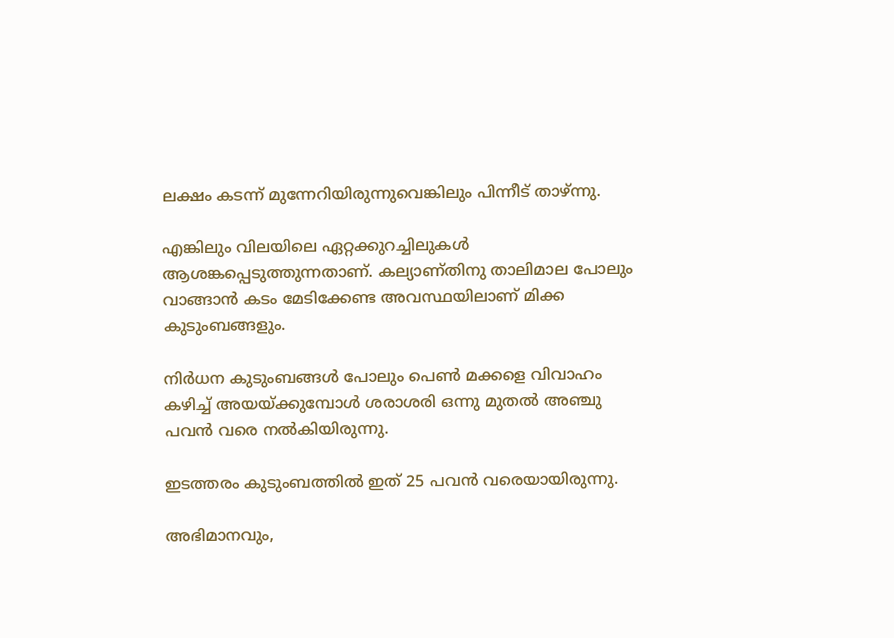ലക്ഷം കടന്ന് മുന്നേറിയിരുന്നുവെങ്കിലും പിന്നീട് താഴ്ന്നു.

എങ്കിലും വിലയിലെ ഏറ്റക്കുറച്ചിലുകള്‍ ആശങ്കപ്പെടുത്തുന്നതാണ്. കല്യാണ്തിനു താലിമാല പോലും വാങ്ങാന്‍ കടം മേടിക്കേണ്ട അവസ്ഥയിലാണ് മിക്ക കുടുംബങ്ങളും.

നിര്‍ധന കുടുംബങ്ങള്‍ പോലും പെണ്‍ മക്കളെ വിവാഹം കഴിച്ച് അയയ്ക്കുമ്പോള്‍ ശരാശരി ഒന്നു മുതല്‍ അഞ്ചു പവന്‍ വരെ നല്‍കിയിരുന്നു.

ഇടത്തരം കുടുംബത്തില്‍ ഇത് 25 പവന്‍ വരെയായിരുന്നു.

അഭിമാനവും,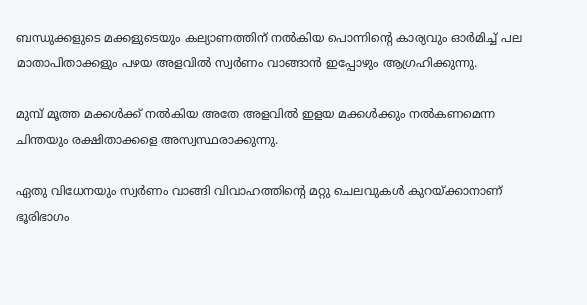ബന്ധുക്കളുടെ മക്കളുടെയും കല്യാണത്തിന് നല്‍കിയ പൊന്നിന്റെ കാര്യവും ഓര്‍മിച്ച് പല മാതാപിതാക്കളും പഴയ അളവില്‍ സ്വര്‍ണം വാങ്ങാന്‍ ഇപ്പോഴും ആഗ്രഹിക്കുന്നു.

മുമ്പ് മൂത്ത മക്കള്‍ക്ക് നല്‍കിയ അതേ അളവില്‍ ഇളയ മക്കള്‍ക്കും നല്‍കണമെന്ന ചിന്തയും രക്ഷിതാക്കളെ അസ്വസ്ഥരാക്കുന്നു.

ഏതു വിധേനയും സ്വര്‍ണം വാങ്ങി വിവാഹത്തിന്റെ മറ്റു ചെലവുകള്‍ കുറയ്ക്കാനാണ് ഭൂരിഭാഗം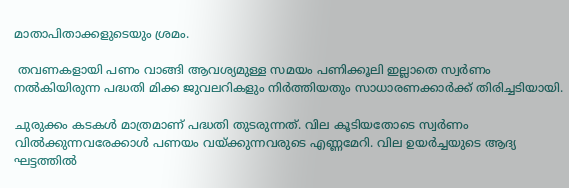മാതാപിതാക്കളുടെയും ശ്രമം.

 തവണകളായി പണം വാങ്ങി ആവശ്യമുള്ള സമയം പണിക്കൂലി ഇല്ലാതെ സ്വര്‍ണം നല്‍കിയിരുന്ന പദ്ധതി മിക്ക ജുവലറികളും നിര്‍ത്തിയതും സാധാരണക്കാര്‍ക്ക് തിരിച്ചടിയായി.

ചുരുക്കം കടകള്‍ മാത്രമാണ് പദ്ധതി തുടരുന്നത്. വില കൂടിയതോടെ സ്വര്‍ണം വില്‍ക്കുന്നവരേക്കാള്‍ പണയം വയ്ക്കുന്നവരുടെ എണ്ണമേറി. വില ഉയര്‍ച്ചയുടെ ആദ്യ ഘട്ടത്തില്‍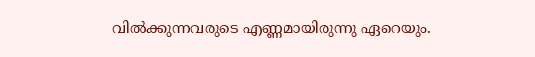വില്‍ക്കുന്നവരുടെ എണ്ണമായിരുന്നു ഏറെയും.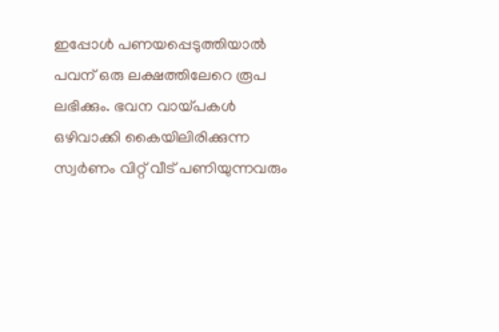ഇപ്പോള്‍ പണയപ്പെടുത്തിയാല്‍ പവന് ഒരു ലക്ഷത്തിലേറെ രൂപ ലഭിക്കും. ഭവന വായ്പകള്‍ ഒഴിവാക്കി കൈയിലിരിക്കുന്ന സ്വര്‍ണം വിറ്റ് വീട് പണിയുന്നവരും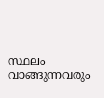സ്ഥലം വാങ്ങുന്നവരും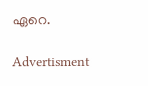ഏറെ.

Advertisment